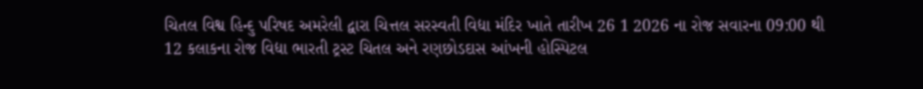ચિતલ વિશ્વ હિન્દુ પરિષદ અમરેલી દ્વારા ચિત્તલ સરસ્વતી વિદ્યા મંદિર ખાતે તારીખ 26 1 2026 ના રોજ સવારના 09:00 થી 12 કલાકના રોજ વિદ્યા ભારતી ટ્રસ્ટ ચિતલ અને રણછોડદાસ આંખની હોસ્પિટલ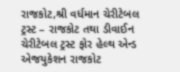રાજકોટ,શ્રી વર્ધમાન ચેરીટેબલ ટ્રસ્ટ – રાજકોટ તથા ડીવાઈન ચેરીટેબલ ટ્રસ્ટ ફોર હેલ્થ એન્ડ એજયુકેશન રાજકોટ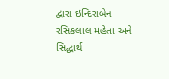દ્વારા ઇન્દિરાબેન રસિકલાલ મહેતા અને સિદ્ધાર્થ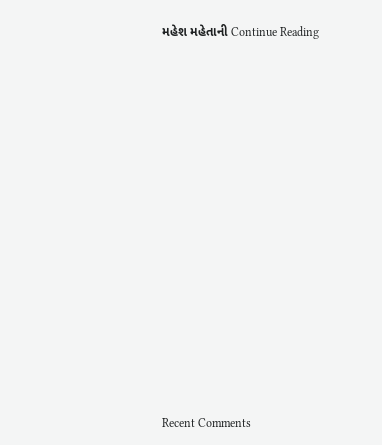મહેશ મહેતાની Continue Reading


















Recent Comments